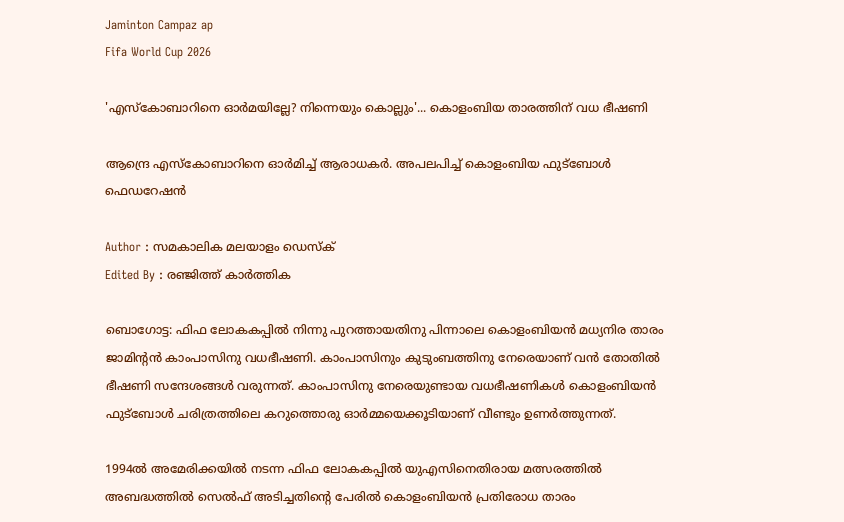Jaminton Campaz ap
Fifa World Cup 2026

'എസ്കോബാറിനെ ഓർമയില്ലേ? നിന്നെയും കൊല്ലും'... കൊളംബിയ താരത്തിന് വധ ഭീഷണി

ആന്ദ്രെ എസ്കോബാറിനെ ഓർമിച്ച് ആരാധകർ. അപലപിച്ച് കൊളംബിയ ഫുട്ബോൾ ഫെഡറേഷൻ

Author : സമകാലിക മലയാളം ഡെസ്ക്
Edited By : രഞ്ജിത്ത് കാർത്തിക

ബൊഗോട്ട: ഫിഫ ലോകകപ്പിൽ നിന്നു പുറത്തായതിനു പിന്നാലെ കൊളംബിയൻ മധ്യനിര താരം ജാമിന്റൻ കാംപാസിനു വധഭീഷണി. കാംപാസിനും കുടുംബത്തിനു നേരെയാണ് വൻ തോതിൽ ഭീഷണി സന്ദേശങ്ങൾ വരുന്നത്. കാംപാസിനു നേരെയുണ്ടായ വധഭീഷണികൾ കൊളംബിയൻ ഫുട്ബോൾ ചരിത്രത്തിലെ കറുത്തൊരു ഓർമ്മയെക്കൂടിയാണ് വീണ്ടും ഉണർത്തുന്നത്.

1994ൽ അമേരിക്കയിൽ നടന്ന ഫിഫ ലോകകപ്പിൽ യുഎസിനെതിരായ മത്സരത്തിൽ അബദ്ധത്തിൽ സെൽഫ് അടിച്ചതിന്റെ പേരിൽ കൊളംബിയൻ പ്രതിരോധ താരം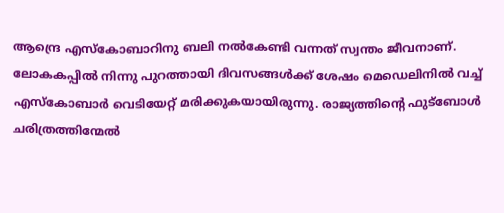ആന്ദ്രെ എസ്കോബാറിനു ബലി നൽകേണ്ടി വന്നത് സ്വന്തം ജീവനാണ്. ലോകകപ്പിൽ നിന്നു പുറത്തായി ദിവസങ്ങൾക്ക് ശേഷം മെഡെലിനിൽ വച്ച് എസ്കോബാർ വെടിയേറ്റ് മരിക്കുകയായിരുന്നു. രാജ്യത്തിന്റെ ഫുട്ബോൾ ചരിത്രത്തിന്മേൽ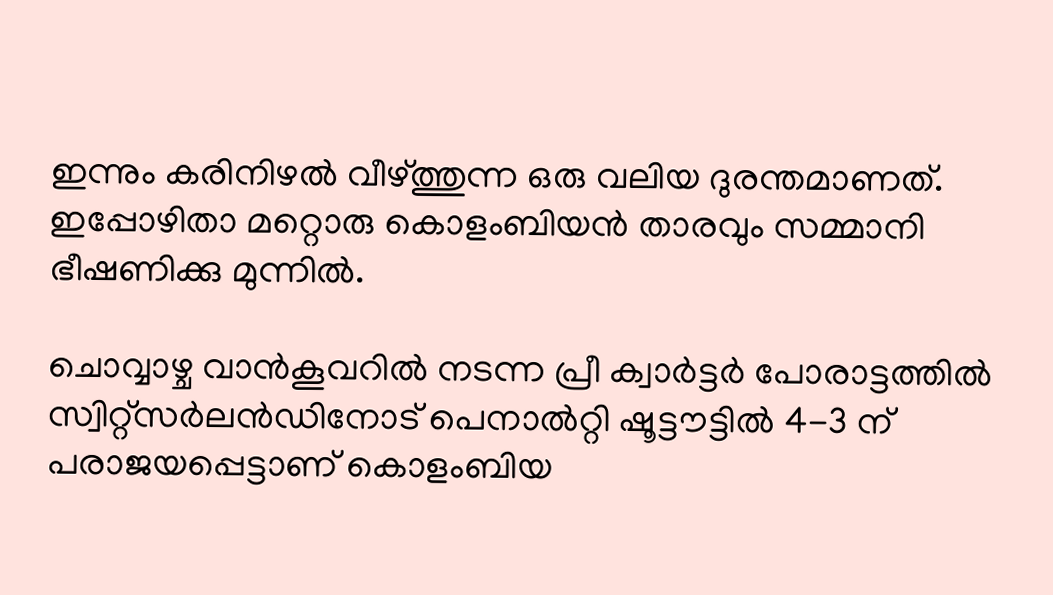ഇന്നും കരിനിഴൽ വീഴ്ത്തുന്ന ഒരു വലിയ ദുരന്തമാണത്. ഇപ്പോഴിതാ മറ്റൊരു കൊളംബിയൻ താരവും സമ്മാനി ഭീഷണിക്കു മുന്നിൽ.

ചൊവ്വാഴ്ച വാൻകൂവറിൽ നടന്ന പ്രീ ക്വാർട്ടർ പോരാട്ടത്തിൽ സ്വിറ്റ്‌സർലൻഡിനോട് പെനാൽറ്റി ഷൂട്ടൗട്ടിൽ 4-3 ന് പരാജയപ്പെട്ടാണ് കൊളംബിയ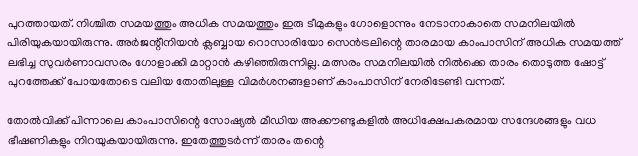പുറത്തായത്. നിശ്ചിത സമയത്തും അധിക സമയത്തും ഇരു ടീമുകളും ഗോളൊന്നും നേടാനാകാതെ സമനിലയിൽ പിരിയുകയായിരുന്നു. അർജന്റീനിയൻ ക്ലബ്ബായ റൊസാരിയോ സെൻട്രലിന്റെ താരമായ കാംപാസിന് അധിക സമയത്ത് ലഭിച്ച സുവർണാവസരം ഗോളാക്കി മാറ്റാൻ കഴിഞ്ഞിരുന്നില്ല. മത്സരം സമനിലയിൽ നിൽക്കെ താരം തൊടുത്ത ഷോട്ട് പുറത്തേക്ക് പോയതോടെ വലിയ തോതിലുള്ള വിമർശനങ്ങളാണ് കാംപാസിന് നേരിടേണ്ടി വന്നത്.

തോൽവിക്ക് പിന്നാലെ കാംപാസിന്റെ സോഷ്യൽ മീഡിയ അക്കൗണ്ടുകളിൽ അധിക്ഷേപകരമായ സന്ദേശങ്ങളും വധ ഭീഷണികളും നിറയുകയായിരുന്നു. ഇതേത്തുടർന്ന് താരം തന്റെ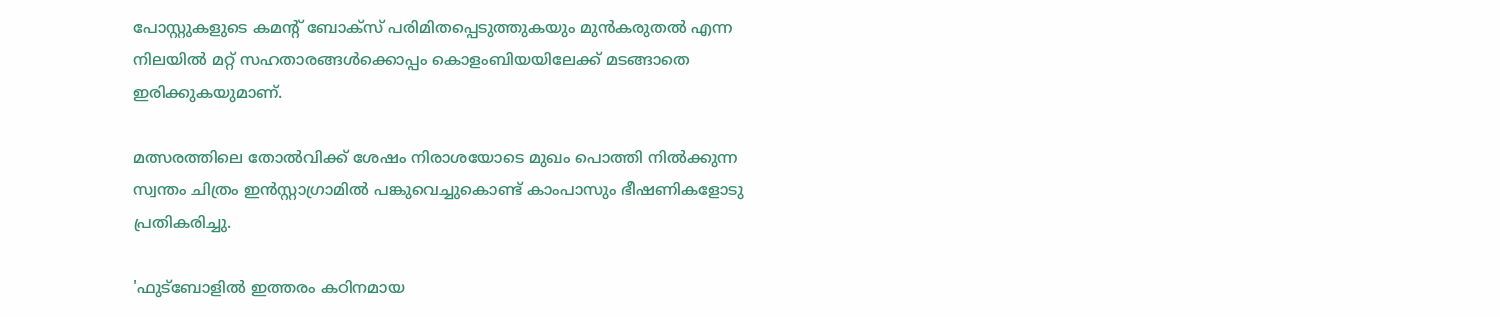പോസ്റ്റുകളുടെ കമന്റ് ബോക്സ് പരിമിതപ്പെടുത്തുകയും മുൻകരുതൽ എന്ന നിലയിൽ മറ്റ് സഹതാരങ്ങൾക്കൊപ്പം കൊളംബിയയിലേക്ക് മടങ്ങാതെ ഇരിക്കുകയുമാണ്.

മത്സരത്തിലെ തോൽവിക്ക് ശേഷം നിരാശയോടെ മുഖം പൊത്തി നിൽക്കുന്ന സ്വന്തം ചിത്രം ഇൻസ്റ്റാഗ്രാമിൽ പങ്കുവെച്ചുകൊണ്ട് കാംപാസും ഭീഷണികളോടു പ്രതികരിച്ചു.

'ഫുട്ബോളിൽ ഇത്തരം കഠിനമായ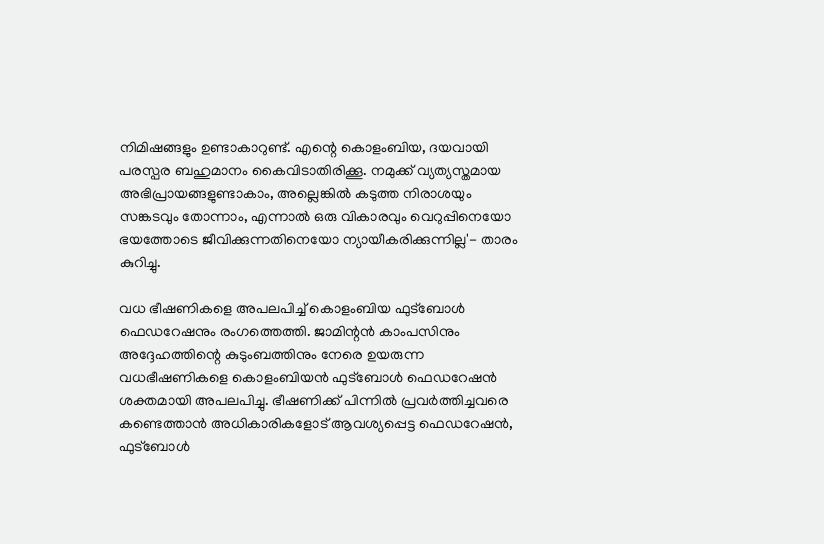നിമിഷങ്ങളും ഉണ്ടാകാറുണ്ട്. എന്റെ കൊളംബിയ, ദയവായി പരസ്പര ബഹുമാനം കൈവിടാതിരിക്കൂ. നമുക്ക് വ്യത്യസ്തമായ അഭിപ്രായങ്ങളുണ്ടാകാം, അല്ലെങ്കിൽ കടുത്ത നിരാശയും സങ്കടവും തോന്നാം, എന്നാൽ ഒരു വികാരവും വെറുപ്പിനെയോ ഭയത്തോടെ ജീവിക്കുന്നതിനെയോ ന്യായീകരിക്കുന്നില്ല'- താരം കുറിച്ചു.

വധ ഭീഷണികളെ അപലപിച്ച് കൊളംബിയ ഫുട്ബോൾ ഫെഡറേഷനും രംഗത്തെത്തി. ജാമിന്റൻ കാംപസിനും അദ്ദേഹത്തിന്റെ കുടുംബത്തിനും നേരെ ഉയരുന്ന വധഭീഷണികളെ കൊളംബിയൻ ഫുട്ബോൾ ഫെഡറേഷൻ ശക്തമായി അപലപിച്ചു. ഭീഷണിക്ക് പിന്നിൽ പ്രവർത്തിച്ചവരെ കണ്ടെത്താൻ അധികാരികളോട് ആവശ്യപ്പെട്ട ഫെഡറേഷൻ, ഫുട്ബോൾ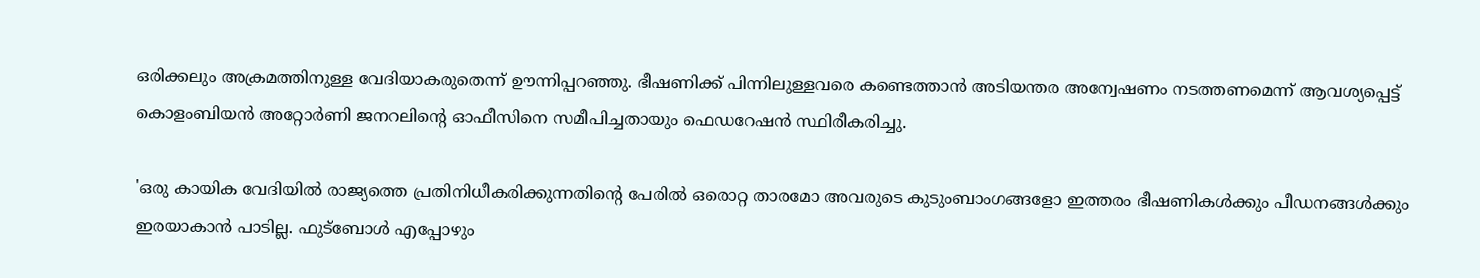ഒരിക്കലും അക്രമത്തിനുള്ള വേദിയാകരുതെന്ന് ഊന്നിപ്പറഞ്ഞു. ഭീഷണിക്ക് പിന്നിലുള്ളവരെ കണ്ടെത്താൻ അടിയന്തര അന്വേഷണം നടത്തണമെന്ന് ആവശ്യപ്പെട്ട് കൊളംബിയൻ അറ്റോർണി ജനറലിന്റെ ഓഫീസിനെ സമീപിച്ചതായും ഫെഡറേഷൻ സ്ഥിരീകരിച്ചു.

'ഒരു കായിക വേദിയിൽ രാജ്യത്തെ പ്രതിനിധീകരിക്കുന്നതിന്റെ പേരിൽ ഒരൊറ്റ താരമോ അവരുടെ കുടുംബാംഗങ്ങളോ ഇത്തരം ഭീഷണികൾക്കും പീഡനങ്ങൾക്കും ഇരയാകാൻ പാടില്ല. ഫുട്ബോൾ എപ്പോഴും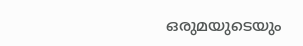ഒരുമയുടെയും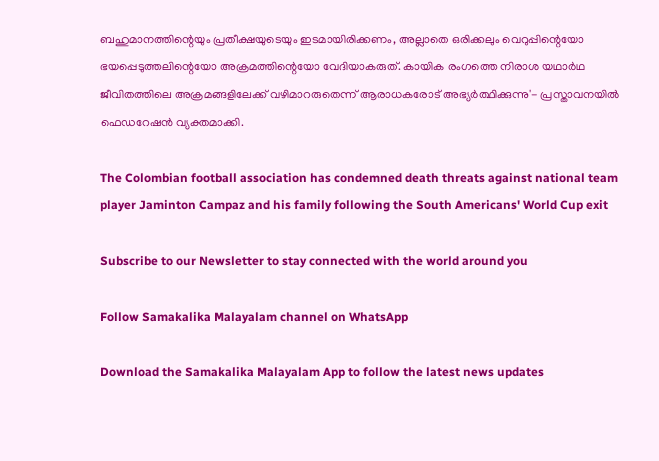ബഹുമാനത്തിന്റെയും പ്രതീക്ഷയുടെയും ഇടമായിരിക്കണം, അല്ലാതെ ഒരിക്കലും വെറുപ്പിന്റെയോ ഭയപ്പെടുത്തലിന്റെയോ അക്രമത്തിന്റെയോ വേദിയാകരുത്. കായിക രംഗത്തെ നിരാശ യഥാർഥ ജീവിതത്തിലെ അക്രമങ്ങളിലേക്ക് വഴിമാറരുതെന്ന് ആരാധകരോട് അഭ്യർത്ഥിക്കുന്നു'- പ്രസ്താവനയിൽ ഫെഡറേഷൻ വ്യക്തമാക്കി.

The Colombian football association has condemned death threats against national team player Jaminton Campaz and his family following the South Americans' World Cup exit

Subscribe to our Newsletter to stay connected with the world around you

Follow Samakalika Malayalam channel on WhatsApp

Download the Samakalika Malayalam App to follow the latest news updates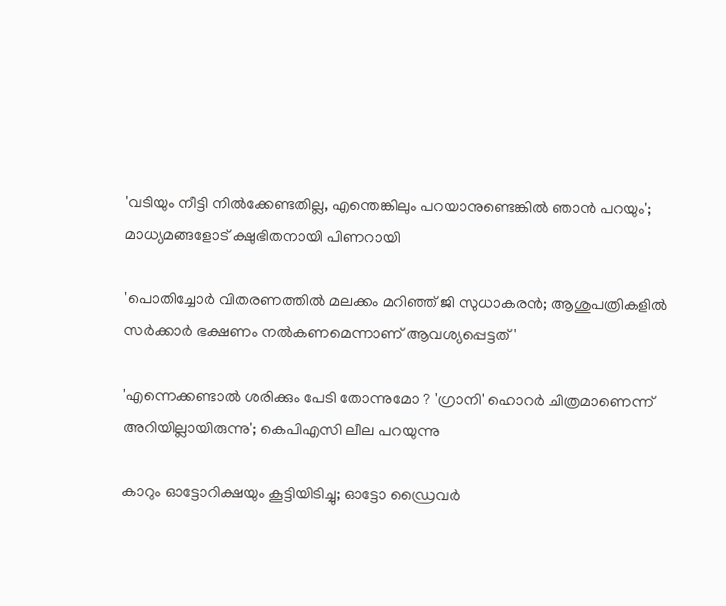'വടിയും നീട്ടി നില്‍ക്കേണ്ടതില്ല, എന്തെങ്കിലും പറയാനുണ്ടെങ്കില്‍ ഞാന്‍ പറയും'; മാധ്യമങ്ങളോട് ക്ഷുഭിതനായി പിണറായി

'പൊതിച്ചോര്‍ വിതരണത്തില്‍ മലക്കം മറിഞ്ഞ് ജി സുധാകരന്‍; ആശുപത്രികളില്‍ സര്‍ക്കാര്‍ ഭക്ഷണം നല്‍കണമെന്നാണ് ആവശ്യപ്പെട്ടത്'

'എന്നെക്കണ്ടാൽ ശരിക്കും പേടി തോന്നുമോ ? 'ഗ്രാനി' ഹൊറർ ചിത്രമാണെന്ന് അറിയില്ലായിരുന്നു'; കെപിഎസി ലീല പറയുന്നു

കാറും ഓട്ടോറിക്ഷയും കൂട്ടിയിടിച്ചു; ഓട്ടോ ഡ്രൈവര്‍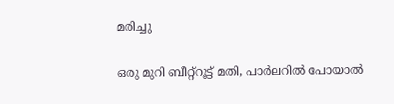മരിച്ചു

ഒരു മുറി ബീറ്റ്റൂട്ട് മതി, പാർലറിൽ പോയാൽ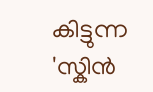കിട്ടുന്ന 'സ്കിൻ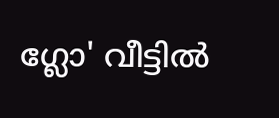ഗ്ലോ' വീട്ടിൽ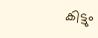കിട്ടും